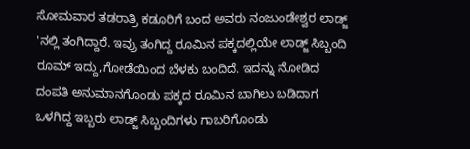ಸೋಮವಾರ ತಡರಾತ್ರಿ ಕಡೂರಿಗೆ ಬಂದ ಅವರು ನಂಜುಂಡೇಶ್ವರ ಲಾಡ್ಜ್ 'ನಲ್ಲಿ ತಂಗಿದ್ದಾರೆ. ಇವ್ರು ತಂಗಿದ್ದ ರೂಮಿನ ಪಕ್ಕದಲ್ಲಿಯೇ ಲಾಡ್ಜ್ ಸಿಬ್ಬಂದಿ ರೂಮ್ ಇದ್ದು,ಗೋಡೆಯಿಂದ ಬೆಳಕು ಬಂದಿದೆ. ಇದನ್ನು ನೋಡಿದ ದಂಪತಿ ಅನುಮಾನಗೊಂಡು ಪಕ್ಕದ ರೂಮಿನ ಬಾಗಿಲು ಬಡಿದಾಗ ಒಳಗಿದ್ದ ಇಬ್ಬರು ಲಾಡ್ಜ್ ಸಿಬ್ಬಂದಿಗಳು ಗಾಬರಿಗೊಂಡು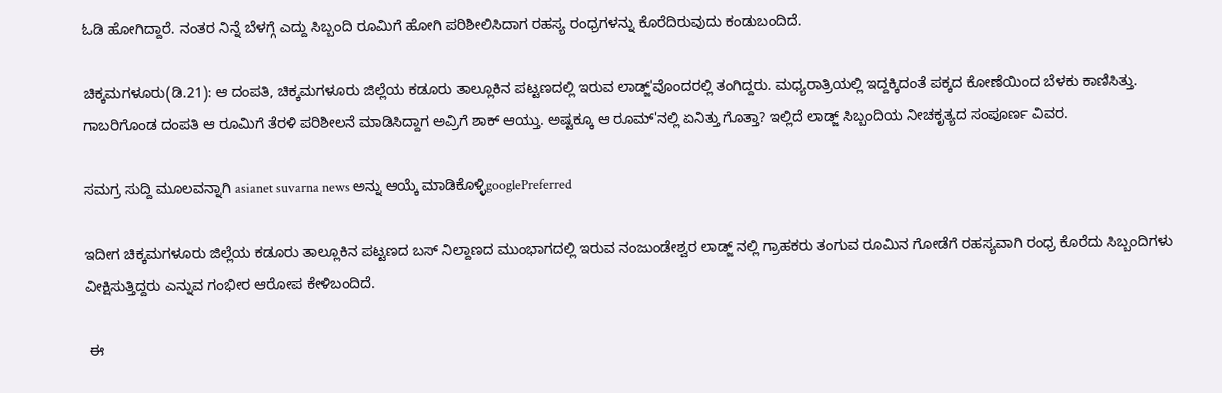ಓಡಿ ಹೋಗಿದ್ದಾರೆ. ನಂತರ ನಿನ್ನೆ ಬೆಳಗ್ಗೆ ಎದ್ದು ಸಿಬ್ಬಂದಿ ರೂಮಿಗೆ ಹೋಗಿ ಪರಿಶೀಲಿಸಿದಾಗ ರಹಸ್ಯ ರಂಧ್ರಗಳನ್ನು ಕೊರೆದಿರುವುದು ಕಂಡುಬಂದಿದೆ.

ಚಿಕ್ಕಮಗಳೂರು(ಡಿ.21): ಆ ದಂಪತಿ, ಚಿಕ್ಕಮಗಳೂರು ಜಿಲ್ಲೆಯ ಕಡೂರು ತಾಲ್ಲೂಕಿನ ಪಟ್ಟಣದಲ್ಲಿ ಇರುವ ಲಾಡ್ಜ್'ವೊಂದರಲ್ಲಿ ತಂಗಿದ್ದರು. ಮಧ್ಯರಾತ್ರಿಯಲ್ಲಿ ಇದ್ದಕ್ಕಿದಂತೆ ಪಕ್ಕದ ಕೋಣೆಯಿಂದ ಬೆಳಕು ಕಾಣಿಸಿತ್ತು. ಗಾಬರಿಗೊಂಡ ದಂಪತಿ ಆ ರೂಮಿಗೆ ತೆರಳಿ ಪರಿಶೀಲನೆ ಮಾಡಿಸಿದ್ದಾಗ ಅವ್ರಿಗೆ ಶಾಕ್ ಆಯ್ತು. ಅಷ್ಟಕ್ಕೂ ಆ ರೂಮ್‌'ನಲ್ಲಿ ಏನಿತ್ತು ಗೊತ್ತಾ? ಇಲ್ಲಿದೆ ಲಾಡ್ಜ್ ಸಿಬ್ಬಂದಿಯ ನೀಚಕೃತ್ಯದ ಸಂಪೂರ್ಣ ವಿವರ.

ಸಮಗ್ರ ಸುದ್ದಿ ಮೂಲವನ್ನಾಗಿ asianet suvarna news ಅನ್ನು ಆಯ್ಕೆ ಮಾಡಿಕೊಳ್ಳಿgooglePreferred

ಇದೀಗ ಚಿಕ್ಕಮಗಳೂರು ಜಿಲ್ಲೆಯ ಕಡೂರು ತಾಲ್ಲೂಕಿನ ಪಟ್ಟಣದ ಬಸ್ ನಿಲ್ದಾಣದ ಮುಂಭಾಗದಲ್ಲಿ ಇರುವ ನಂಜುಂಡೇಶ್ವರ ಲಾಡ್ಜ್ ನಲ್ಲಿ ಗ್ರಾಹಕರು ತಂಗುವ ರೂಮಿನ ಗೋಡೆಗೆ ರಹಸ್ಯವಾಗಿ ರಂಧ್ರ ಕೊರೆದು ಸಿಬ್ಬಂದಿಗಳು ವೀಕ್ಷಿಸುತ್ತಿದ್ದರು ಎನ್ನುವ ಗಂಭೀರ ಆರೋಪ ಕೇಳಿಬಂದಿದೆ.

 ಈ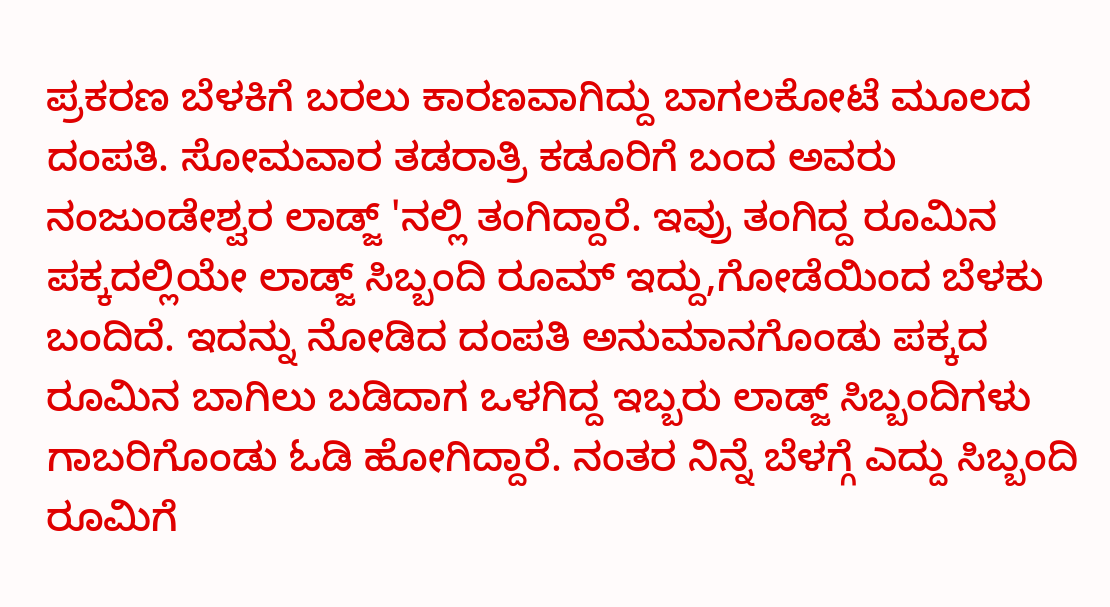ಪ್ರಕರಣ ಬೆಳಕಿಗೆ ಬರಲು ಕಾರಣವಾಗಿದ್ದು ಬಾಗಲಕೋಟೆ ಮೂಲದ ದಂಪತಿ. ಸೋಮವಾರ ತಡರಾತ್ರಿ ಕಡೂರಿಗೆ ಬಂದ ಅವರು ನಂಜುಂಡೇಶ್ವರ ಲಾಡ್ಜ್ 'ನಲ್ಲಿ ತಂಗಿದ್ದಾರೆ. ಇವ್ರು ತಂಗಿದ್ದ ರೂಮಿನ ಪಕ್ಕದಲ್ಲಿಯೇ ಲಾಡ್ಜ್ ಸಿಬ್ಬಂದಿ ರೂಮ್ ಇದ್ದು,ಗೋಡೆಯಿಂದ ಬೆಳಕು ಬಂದಿದೆ. ಇದನ್ನು ನೋಡಿದ ದಂಪತಿ ಅನುಮಾನಗೊಂಡು ಪಕ್ಕದ ರೂಮಿನ ಬಾಗಿಲು ಬಡಿದಾಗ ಒಳಗಿದ್ದ ಇಬ್ಬರು ಲಾಡ್ಜ್ ಸಿಬ್ಬಂದಿಗಳು ಗಾಬರಿಗೊಂಡು ಓಡಿ ಹೋಗಿದ್ದಾರೆ. ನಂತರ ನಿನ್ನೆ ಬೆಳಗ್ಗೆ ಎದ್ದು ಸಿಬ್ಬಂದಿ ರೂಮಿಗೆ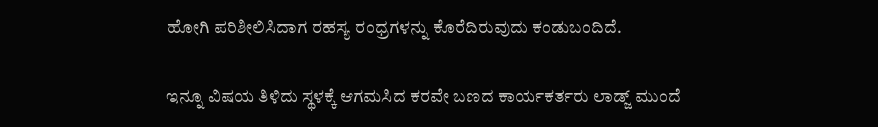ಹೋಗಿ ಪರಿಶೀಲಿಸಿದಾಗ ರಹಸ್ಯ ರಂಧ್ರಗಳನ್ನು ಕೊರೆದಿರುವುದು ಕಂಡುಬಂದಿದೆ.

ಇನ್ನೂ ವಿಷಯ ತಿಳಿದು ಸ್ಥಳಕ್ಕೆ ಆಗಮಸಿದ ಕರವೇ ಬಣದ ಕಾರ್ಯಕರ್ತರು ಲಾಡ್ಜ್ ಮುಂದೆ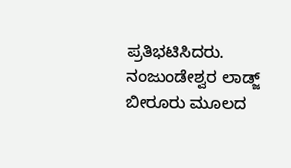ಪ್ರತಿಭಟಿಸಿದರು. ನಂಜುಂಡೇಶ್ವರ ಲಾಡ್ಜ್ ಬೀರೂರು ಮೂಲದ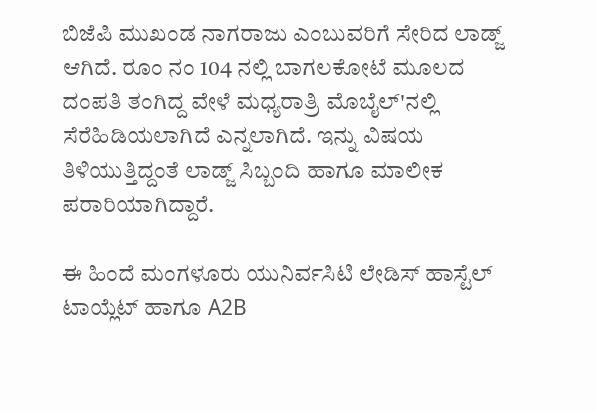ಬಿಜೆಪಿ ಮುಖಂಡ ನಾಗರಾಜು ಎಂಬುವರಿಗೆ ಸೇರಿದ ಲಾಡ್ಜ್ ಆಗಿದೆ. ರೂಂ ನಂ 104 ನಲ್ಲಿ ಬಾಗಲಕೋಟೆ ಮೂಲದ ದಂಪತಿ ತಂಗಿದ್ದ ವೇಳೆ ಮಧ್ಯರಾತ್ರಿ ಮೊಬೈಲ್'ನಲ್ಲಿ ಸೆರೆಹಿಡಿಯಲಾಗಿದೆ ಎನ್ನಲಾಗಿದೆ. ಇನ್ನು ವಿಷಯ ತಿಳಿಯುತ್ತಿದ್ದಂತೆ ಲಾಡ್ಜ್ ಸಿಬ್ಬಂದಿ ಹಾಗೂ ಮಾಲೀಕ ಪರಾರಿಯಾಗಿದ್ದಾರೆ.

ಈ ಹಿಂದೆ ಮಂಗಳೂರು ಯುನಿರ್ವಸಿಟಿ ಲೇಡಿಸ್ ಹಾಸ್ಟೆಲ್ ಟಾಯ್ಲೆಟ್ ಹಾಗೂ A2B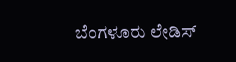ಬೆಂಗಳೂರು ಲೇಡಿಸ್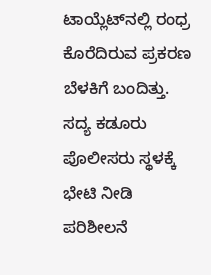ಟಾಯ್ಲೆಟ್‌ನಲ್ಲಿ ರಂಧ್ರ ಕೊರೆದಿರುವ ಪ್ರಕರಣ ಬೆಳಕಿಗೆ ಬಂದಿತ್ತು. ಸದ್ಯ ಕಡೂರು ಪೊಲೀಸರು ಸ್ಥಳಕ್ಕೆ ಭೇಟಿ ನೀಡಿ ಪರಿಶೀಲನೆ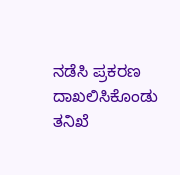ನಡೆಸಿ ಪ್ರಕರಣ ದಾಖಲಿಸಿಕೊಂಡು ತನಿಖೆ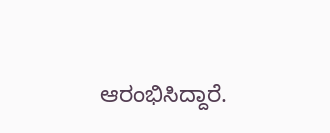ಆರಂಭಿಸಿದ್ದಾರೆ.